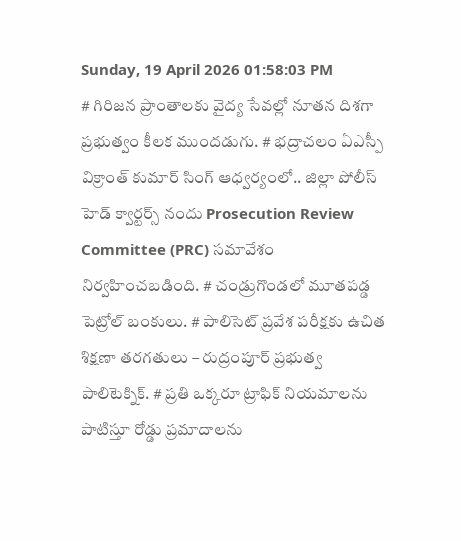Sunday, 19 April 2026 01:58:03 PM
# గిరిజన ప్రాంతాలకు వైద్య సేవల్లో నూతన దిశగా ప్రభుత్వం కీలక ముందడుగు. # భద్రాచలం ఏఎస్పీ విక్రాంత్ కుమార్ సింగ్ ఆధ్వర్యంలో.. జిల్లా పోలీస్ హెడ్ క్వార్టర్స్ నందు Prosecution Review Committee (PRC) సమావేశం నిర్వహించబడింది. # చండ్రుగొండలో మూతపడ్డ పెట్రోల్ బంకులు. # పాలిసెట్ ప్రవేశ పరీక్షకు ఉచిత శిక్షణా తరగతులు – రుద్రంపూర్ ప్రభుత్వ పాలిటెక్నిక్. # ప్రతి ఒక్కరూ ట్రాఫిక్ నియమాలను పాటిస్తూ రోడ్డు ప్రమాదాలను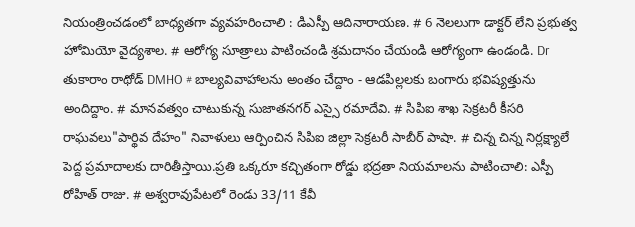నియంత్రించడంలో బాధ్యతగా వ్యవహరించాలి : డిఎస్పీ ఆదినారాయణ. # 6 నెలలుగా డాక్టర్ లేని ప్రభుత్వ హోమియో వైద్యశాల. # ఆరోగ్య సూత్రాలు పాటించండి శ్రమదానం చేయండి ఆరోగ్యంగా ఉండండి. Dr తుకారాం రాథోడ్ DMHO # బాల్యవివాహాలను అంతం చేద్దాం - ఆడపిల్లలకు బంగారు భవిష్యత్తును అందిద్దాం. # మానవత్వం చాటుకున్న సుజాతనగర్ ఎస్సై రమాదేవి. # సిపిఐ శాఖ సెక్రటరీ కీసరి రాఘవలు"పార్థివ దేహం" నివాళులు ఆర్పించిన సిపిఐ జిల్లా సెక్రటరీ సాబీర్ పాషా. # చిన్న చిన్న నిర్లక్ష్యాలే పెద్ద ప్రమాదాలకు దారితీస్తాయి.ప్రతి ఒక్కరూ కచ్చితంగా రోడ్డు భద్రతా నియమాలను పాటించాలి: ఎస్పీ రోహిత్ రాజు. # అశ్వరావుపేటలో రెండు 33/11 కేవీ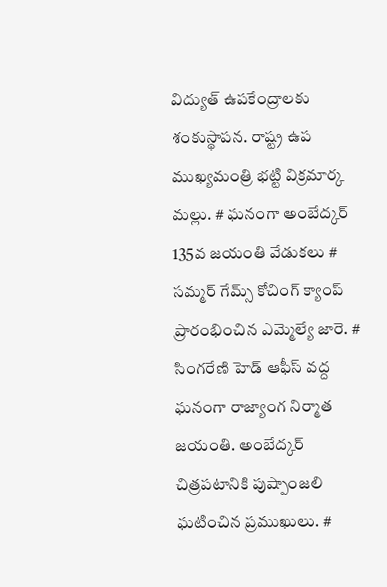విద్యుత్ ఉపకేంద్రాలకు శంకుస్థాపన. రాష్ట్ర ఉప ముఖ్యమంత్రి భట్టి విక్రమార్క మల్లు. # ఘనంగా అంబేద్కర్ 135వ జయంతి వేడుకలు # సమ్మర్ గేమ్స్ కోచింగ్ క్యాంప్ ప్రారంభించిన ఎమ్మెల్యే జారె. # సింగరేణి హెడ్ ఆఫీస్ వద్ద ఘనంగా రాజ్యాంగ నిర్మాత జయంతి. అంబేద్కర్ చిత్రపటానికి పుష్పాంజలి ఘటించిన ప్రముఖులు. #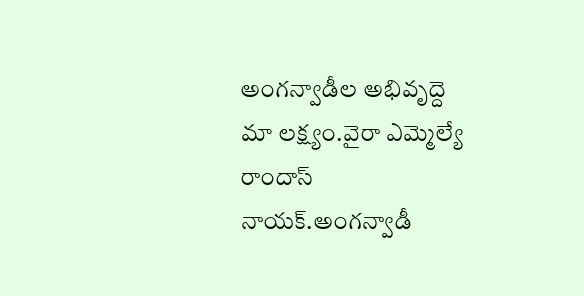అంగన్వాడీల అభివృద్దె మా లక్ష్యం.వైరా ఎమ్మెల్యే రాందాస్ నాయక్.అంగన్వాడీ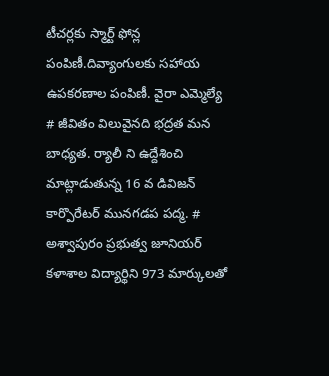టీచర్లకు స్మార్ట్ ఫోన్ల పంపిణీ.దివ్యాంగులకు సహాయ ఉపకరణాల పంపిణీ. వైరా ఎమ్మెల్యే # జీవితం విలువైనది భద్రత మన బాధ్యత. ర్యాలీ ని ఉద్దేశించి మాట్లాడుతున్న 16 వ డివిజన్ కార్పొరేటర్ మునగడప పద్మ. # అశ్వాపురం ప్రభుత్వ జూనియర్ కళాశాల విద్యార్థిని 973 మార్కులతో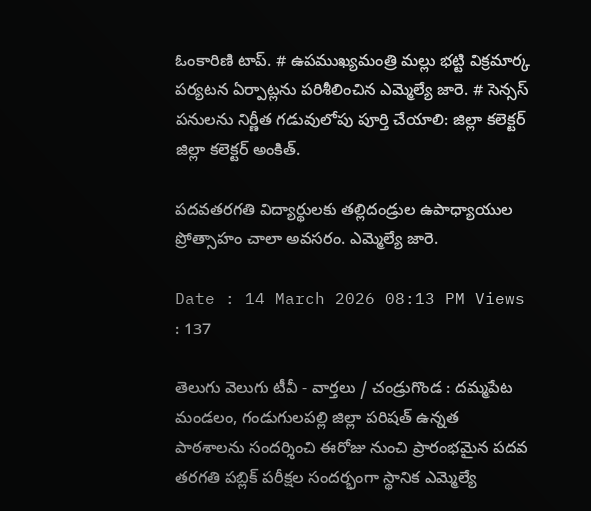ఓంకారిణి టాప్. # ఉపముఖ్యమంత్రి మల్లు భట్టి విక్రమార్క పర్యటన ఏర్పాట్లను పరిశీలించిన ఎమ్మెల్యే జారె. # సెన్సస్ పనులను నిర్ణీత గడువులోపు పూర్తి చేయాలి: జిల్లా కలెక్టర్ జిల్లా కలెక్టర్ అంకిత్.

పదవతరగతి విద్యార్థులకు తల్లిదండ్రుల ఉపాధ్యాయుల ప్రోత్సాహం చాలా అవసరం. ఎమ్మెల్యే జారె.

Date : 14 March 2026 08:13 PM Views : 137

తెలుగు వెలుగు టీవీ - వార్తలు / చండ్రుగొండ : దమ్మపేట మండలం, గండుగులపల్లి జిల్లా పరిషత్ ఉన్నత పాఠశాలను సందర్శించి ఈరోజు నుంచి ప్రారంభమైన పదవ తరగతి పబ్లిక్ పరీక్షల సందర్భంగా స్థానిక ఎమ్మెల్యే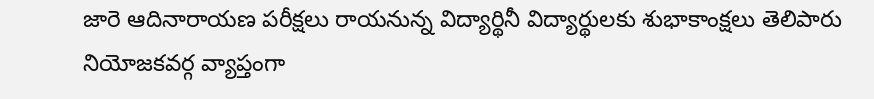జారె ఆదినారాయణ పరీక్షలు రాయనున్న విద్యార్థినీ విద్యార్థులకు శుభాకాంక్షలు తెలిపారు నియోజకవర్గ వ్యాప్తంగా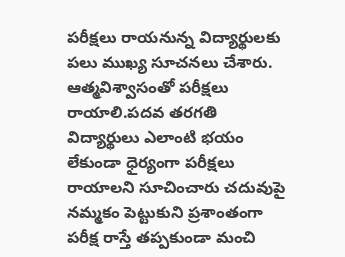పరీక్షలు రాయనున్న విద్యార్థులకు పలు ముఖ్య సూచనలు చేశారు. ఆత్మవిశ్వాసంతో పరీక్షలు రాయాలి.పదవ తరగతి విద్యార్థులు ఎలాంటి భయం లేకుండా ధైర్యంగా పరీక్షలు రాయాలని సూచించారు చదువుపై నమ్మకం పెట్టుకుని ప్రశాంతంగా పరీక్ష రాస్తే తప్పకుండా మంచి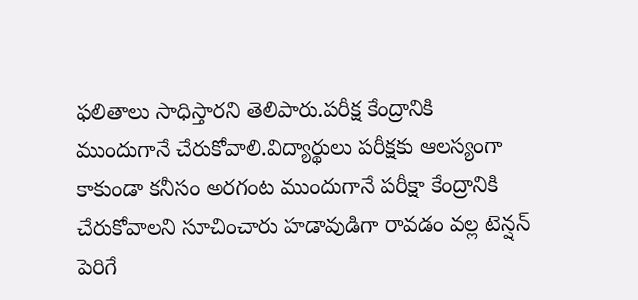ఫలితాలు సాధిస్తారని తెలిపారు.పరీక్ష కేంద్రానికి ముందుగానే చేరుకోవాలి.విద్యార్థులు పరీక్షకు ఆలస్యంగా కాకుండా కనీసం అరగంట ముందుగానే పరీక్షా కేంద్రానికి చేరుకోవాలని సూచించారు హడావుడిగా రావడం వల్ల టెన్షన్ పెరిగే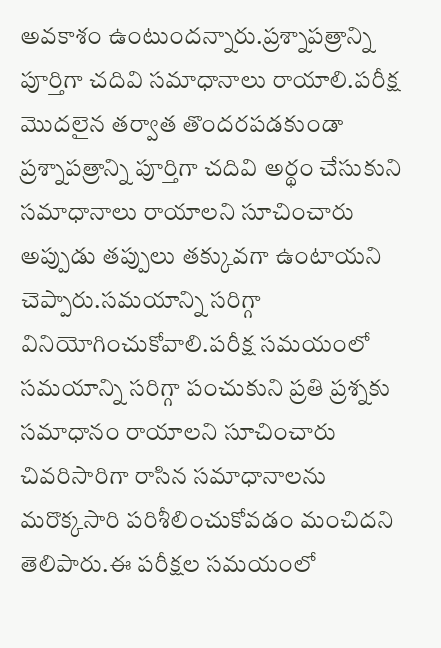అవకాశం ఉంటుందన్నారు.ప్రశ్నాపత్రాన్ని పూర్తిగా చదివి సమాధానాలు రాయాలి.పరీక్ష మొదలైన తర్వాత తొందరపడకుండా ప్రశ్నాపత్రాన్ని పూర్తిగా చదివి అర్థం చేసుకుని సమాధానాలు రాయాలని సూచించారు అప్పుడు తప్పులు తక్కువగా ఉంటాయని చెప్పారు.సమయాన్ని సరిగ్గా వినియోగించుకోవాలి.పరీక్ష సమయంలో సమయాన్ని సరిగ్గా పంచుకుని ప్రతి ప్రశ్నకు సమాధానం రాయాలని సూచించారు చివరిసారిగా రాసిన సమాధానాలను మరొక్కసారి పరిశీలించుకోవడం మంచిదని తెలిపారు.ఈ పరీక్షల సమయంలో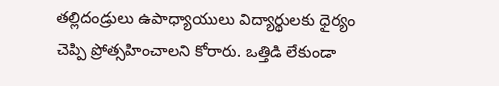తల్లిదండ్రులు ఉపాధ్యాయులు విద్యార్థులకు ధైర్యం చెప్పి ప్రోత్సహించాలని కోరారు. ఒత్తిడి లేకుండా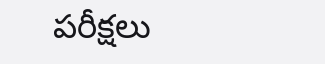పరీక్షలు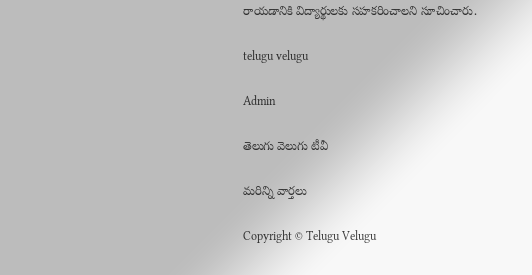రాయడానికి విద్యార్థులకు సహకరించాలని సూచించారు.

telugu velugu

Admin

తెలుగు వెలుగు టీవీ

మరిన్ని వార్తలు

Copyright © Telugu Velugu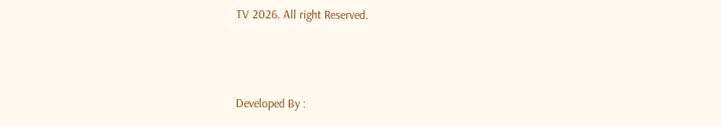TV 2026. All right Reserved.



Developed By :